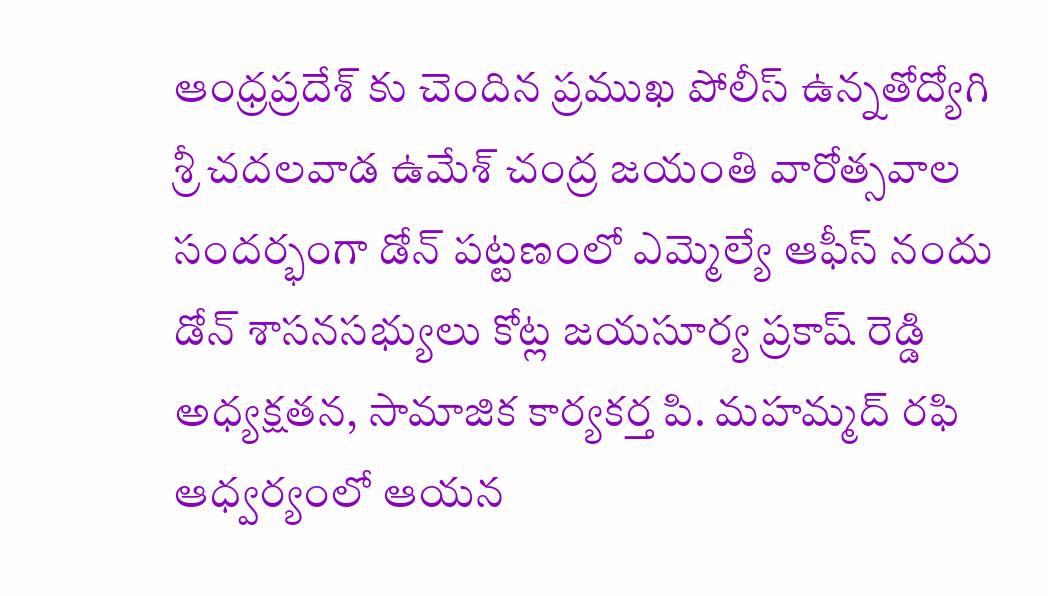ఆంధ్రప్రదేశ్ కు చెందిన ప్రముఖ పోలీస్ ఉన్నతోద్యోగి శ్రీ చదలవాడ ఉమేశ్ చంద్ర జయంతి వారోత్సవాల సందర్భంగా డోన్ పట్టణంలో ఎమ్మెల్యే ఆఫీస్ నందు డోన్ శాసనసభ్యులు కోట్ల జయసూర్య ప్రకాష్ రెడ్డి అధ్యక్షతన, సామాజిక కార్యకర్త పి. మహమ్మద్ రఫి ఆధ్వర్యంలో ఆయన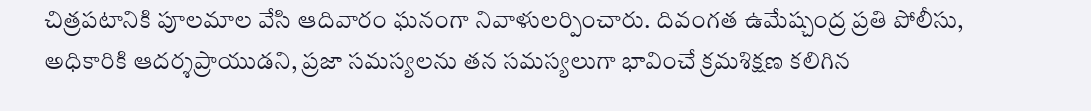చిత్రపటానికి పూలమాల వేసి ఆదివారం ఘనంగా నివాళులర్పించారు. దివంగత ఉమేష్చంద్ర ప్రతి పోలీసు, అధికారికి ఆదర్శప్రాయుడని, ప్రజా సమస్యలను తన సమస్యలుగా భావించే క్రమశిక్షణ కలిగిన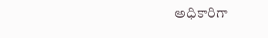అధికారిగా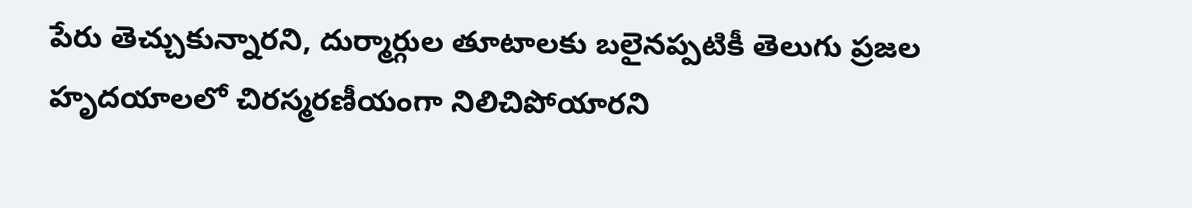పేరు తెచ్చుకున్నారని, దుర్మార్గుల తూటాలకు బలైనప్పటికీ తెలుగు ప్రజల హృదయాలలో చిరస్మరణీయంగా నిలిచిపోయారని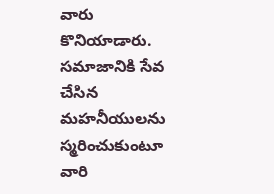వారు కొనియాడారు. సమాజానికి సేవ చేసిన మహనీయులను స్మరించుకుంటూ వారి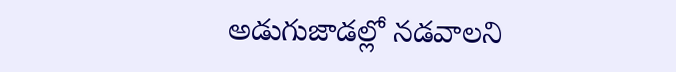అడుగుజాడల్లో నడవాలని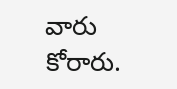వారు కోరారు.